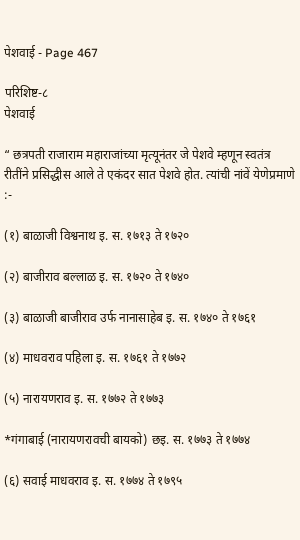पेशवाई - Page 467

परिशिष्ट-८
पेशवाई

“ छत्रपती राजाराम महाराजांच्या मृत्यूनंतर जे पेशवे म्हणून स्वतंत्र रीतींने प्रसिद्धीस आले ते एकंदर सात पेशवे होत. त्यांची नांवें येणेप्रमाणे :-

(१) बाळाजी विश्वनाथ इ. स. १७१३ ते १७२०

(२) बाजीराव बल्लाळ इ. स. १७२० ते १७४०

(३) बाळाजी बाजीराव उर्फ नानासाहेब इ. स. १७४० ते १७६१

(४) माधवराव पहिला इ. स. १७६१ ते १७७२

(५) नारायणराव इ. स. १७७२ ते १७७३

*गंगाबाई (नारायणरावची बायको) छइ. स. १७७३ ते १७७४

(६) सवाई माधवराव इ. स. १७७४ ते १७९५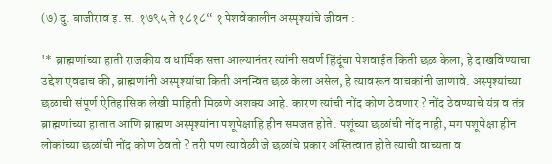(७) दु. बाजीराव इ. स. १७९५ ते १८१८“ १ पेशवेकालीन अस्पृश्यांचे जीवन :

'* ब्राह्मणांच्या हाती राजकीय व धार्मिक सत्ता आल्यानंतर त्यांनी सवर्ण हिंदूंचा पेशवाईत किती छळ केला, हे दाखविण्याचा उद्देश एवढाच की, ब्राह्मणांनी अस्पृश्यांचा किती अनन्वित छळ केला असेल, हे त्यावरून वाचकांनी जाणावे. अस्पृश्यांच्या छळाची संपूर्ण ऐतिहासिक लेखी माहिती मिळणे अशक्य आहे. कारण त्यांची नोंद कोण ठेवणार ? नोंद ठेवण्याचे यंत्र व तंत्र ब्राह्मणांच्या हातात आणि ब्राह्मण अस्पृश्यांना पशूपेक्षाहि हीन समजत होते. पशूंच्या छळांची नोंद नाही, मग पशूपेक्षा हीन लोकांच्या छळांची नोंद कोण ठेवतो ? तरी पण त्यावेळी जे छळांचे प्रकार अस्तित्वात होते त्याची वाच्यता व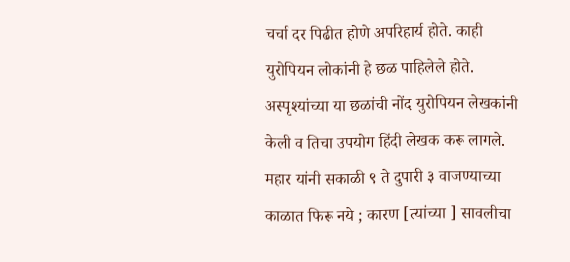चर्चा दर पिढीत होणे अपरिहार्य होते. काही युरोपियन लोकांनी हे छळ पाहिलेले होते. अस्पृश्यांच्या या छळांची नोंद युरोपियन लेखकांनी केली व तिचा उपयोग हिंदी लेखक करू लागले. महार यांनी सकाळी ९ ते दुपारी ३ वाजण्याच्या काळात फिरू नये ; कारण [त्यांच्या ] सावलीचा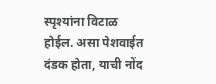स्पृश्यांना विटाळ होईल. असा पेशवाईत दंडक होता, याची नोंद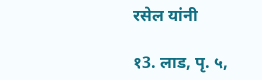रसेल यांनी

१3. लाड, पृ. ५,